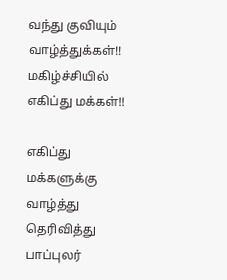வந்து குவியும் வாழ்த்துக்கள்!! மகிழ்ச்சியில் எகிப்து மக்கள்!!

எகிப்து மக்களுக்கு வாழ்த்து தெரிவித்து பாப்புலர்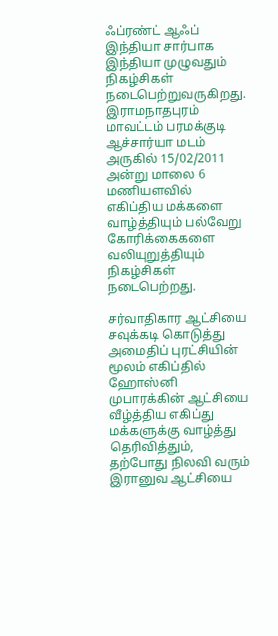ஃப்ரண்ட் ஆஃப் இந்தியா சார்பாக இந்தியா முழுவதும் நிகழ்சிகள் நடைபெற்றுவருகிறது. இராமநாதபுரம் மாவட்டம் பரமக்குடி ஆச்சார்யா மடம் அருகில் 15/02/2011 அன்று மாலை 6 மணியளவில் எகிப்திய மக்களை வாழ்த்தியும் பல்வேறு கோரிக்கைகளை வலியுறுத்தியும் நிகழ்சிகள் நடைபெற்றது.

சர்வாதிகார ஆட்சியை சவுக்கடி கொடுத்து அமைதிப் புரட்சியின் மூலம் எகிப்தில் ஹோஸ்னி முபாரக்கின் ஆட்சியை வீழ்த்திய எகிப்து மக்களுக்கு வாழ்த்து தெரிவித்தும், தற்போது நிலவி வரும் இரானுவ ஆட்சியை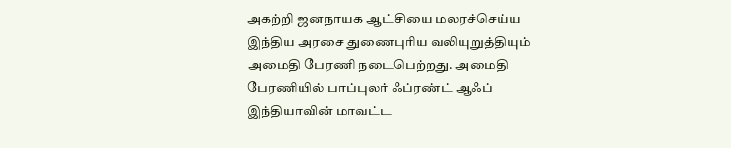அகற்றி ஜனநாயக ஆட்சியை மலரச்செய்ய இந்திய அரசை துணைபுரிய வலியுறுத்தியும் அமைதி பேரணி நடைபெற்றது. அமைதி பேரணியில் பாப்புலர் ஃப்ரண்ட் ஆஃப் இந்தியாவின் மாவட்ட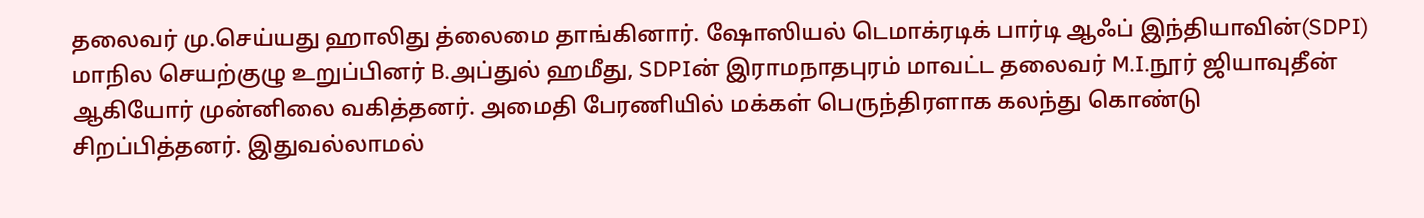தலைவர் மு.செய்யது ஹாலிது த்லைமை தாங்கினார். ஷோஸியல் டெமாக்ரடிக் பார்டி ஆஃப் இந்தியாவின்(SDPI) மாநில செயற்குழு உறுப்பினர் B.அப்துல் ஹமீது, SDPIன் இராமநாதபுரம் மாவட்ட தலைவர் M.I.நூர் ஜியாவுதீன் ஆகியோர் முன்னிலை வகித்தனர். அமைதி பேரணியில் மக்கள் பெருந்திரளாக கலந்து கொண்டு சிறப்பித்தனர். இதுவல்லாமல்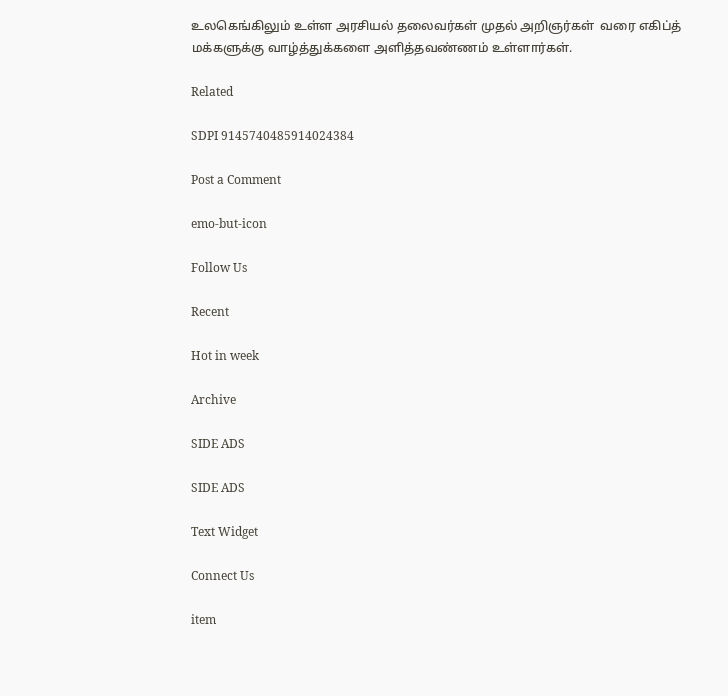உலகெங்கிலும் உள்ள அரசியல் தலைவர்கள் முதல் அறிஞர்கள்  வரை எகிப்த் மக்களுக்கு வாழ்த்துக்களை அளித்தவண்ணம் உள்ளார்கள்.

Related

SDPI 9145740485914024384

Post a Comment

emo-but-icon

Follow Us

Recent

Hot in week

Archive

SIDE ADS

SIDE ADS

Text Widget

Connect Us

item